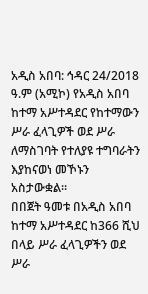አዲስ አበባ: ኅዳር 24/2018 ዓ.ም (አሚኮ) የአዲስ አበባ ከተማ አሥተዳደር የከተማውን ሥራ ፈላጊዎች ወደ ሥራ ለማስገባት የተለያዩ ተግባራትን እያከናወነ መኾኑን አስታውቋል።
በበጀት ዓመቱ በአዲስ አበባ ከተማ አሥተዳደር ከ366 ሺህ በላይ ሥራ ፈላጊዎችን ወደ ሥራ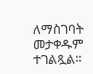ለማስገባት መታቀዱም ተገልጿል።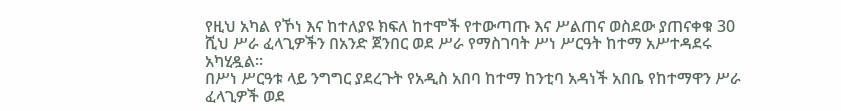የዚህ አካል የኾነ እና ከተለያዩ ክፍለ ከተሞች የተውጣጡ እና ሥልጠና ወስደው ያጠናቀቁ 30 ሺህ ሥራ ፈላጊዎችን በአንድ ጀንበር ወደ ሥራ የማስገባት ሥነ ሥርዓት ከተማ አሥተዳደሩ አካሂዷል።
በሥነ ሥርዓቱ ላይ ንግግር ያደረጉት የአዲስ አበባ ከተማ ከንቲባ አዳነች አበቤ የከተማዋን ሥራ ፈላጊዎች ወደ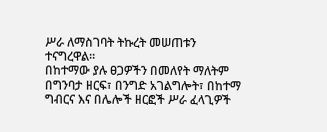ሥራ ለማስገባት ትኩረት መሠጠቱን ተናግረዋል።
በከተማው ያሉ ፀጋዎችን በመለየት ማለትም በግንባታ ዘርፍ፣ በንግድ አገልግሎት፣ በከተማ ግብርና እና በሌሎች ዘርፎች ሥራ ፈላጊዎች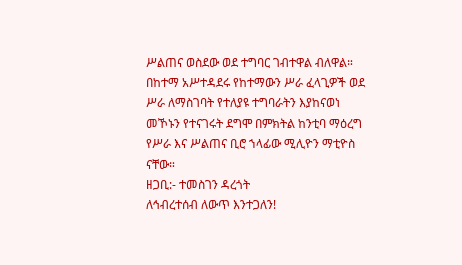ሥልጠና ወስደው ወደ ተግባር ገብተዋል ብለዋል።
በከተማ አሥተዳደሩ የከተማውን ሥራ ፈላጊዎች ወደ ሥራ ለማስገባት የተለያዩ ተግባራትን እያከናወነ መኾኑን የተናገሩት ደግሞ በምክትል ከንቲባ ማዕረግ የሥራ እና ሥልጠና ቢሮ ኀላፊው ሚሊዮን ማቲዮስ ናቸው።
ዘጋቢ:- ተመስገን ዳረጎት
ለኅብረተሰብ ለውጥ እንተጋለን!